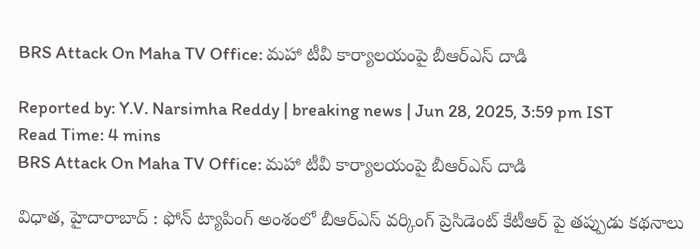BRS Attack On Maha TV Office: మహా టీవీ కార్యాలయంపై బీఆర్ఎస్ దాడి

Reported by: Y.V. Narsimha Reddy | breaking news | Jun 28, 2025, 3:59 pm IST
Read Time: 4 mins
BRS Attack On Maha TV Office: మహా టీవీ కార్యాలయంపై బీఆర్ఎస్ దాడి

విధాత, హైదారాబాద్ : ఫోన్ ట్యాపింగ్ అంశంలో బీఆర్ఎస్ వర్కింగ్ ప్రెసిడెంట్ కేటీఆర్ పై తప్పుడు కథనాలు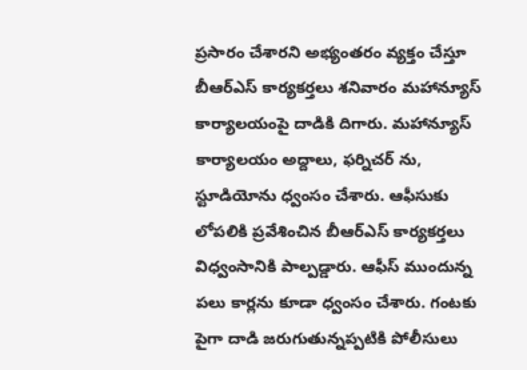ప్రసారం చేశారని అభ్యంతరం వ్యక్తం చేస్తూ బీఆర్ఎస్ కార్యకర్తలు శనివారం మహాన్యూస్ కార్యాలయంపై దాడికి దిగారు. మహాన్యూస్ కార్యాలయం అద్దాలు, ఫర్నిచర్ ను, స్టూడియోను ధ్వంసం చేశారు. ఆఫీసుకు లోపలికి ప్రవేశించిన బీఆర్ఎస్ కార్యకర్తలు విధ్వంసానికి పాల్పడ్డారు. ఆఫీస్ ముందున్న పలు కార్లను కూడా ధ్వంసం చేశారు. గంటకు పైగా దాడి జరుగుతున్నప్పటికి పోలీసులు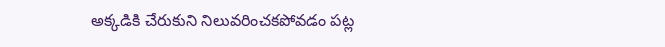అక్కడికి చేరుకుని నిలువరించకపోవడం పట్ల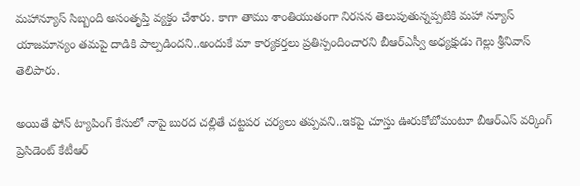మహాన్యూస్ సిబ్బంది అసంతృప్తి వ్యక్తం చేశారు. కాగా తాము శాంతియుతంగా నిరసన తెలుపుతున్నప్పటికి మహా న్యూస్ యాజమాన్యం తమపై దాడికి పాల్పడిందని..అందుకే మా కార్యకర్తలు ప్రతిస్పందించారని బీఆర్ఎస్వీ అధ్యక్షుడు గెల్లు శ్రీనివాస్ తెలిపారు.

అయితే ఫోన్ ట్యాపింగ్ కేసులో నాపై బురద చల్లితే చట్టపర చర్యలు తప్పవని..ఇకపై చూస్తు ఊరుకోబోమంటూ బీఆర్ఎస్ వర్కింగ్ ప్రెసిడెంట్ కేటీఆర్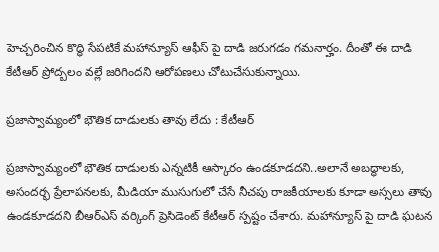హెచ్చరించిన కొద్ధి సేపటికే మహాన్యూస్ ఆఫీస్ పై దాడి జరుగడం గమనార్హం. దీంతో ఈ దాడి కేటీఆర్ ప్రోద్బలం వల్లే జరిగిందని ఆరోపణలు చోటుచేసుకున్నాయి.

ప్రజాస్వామ్యంలో భౌతిక దాడులకు తావు లేదు : కేటీఆర్

ప్రజాస్వామ్యంలో భౌతిక దాడులకు ఎన్నటికీ ఆస్కారం ఉండకూడదని..అలానే అబద్ధాలకు, అసందర్భ ప్రేలాపనలకు, మీడియా ముసుగులో చేసే నీచపు రాజకీయాలకు కూడా అస్సలు తావు ఉండకూడదని బీఆర్ఎస్ వర్కింగ్ ప్రెసిడెంట్ కేటీఆర్ స్పష్టం చేశారు. మహాన్యూస్ పై దాడి ఘటన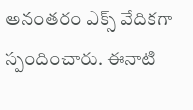అనంతరం ఎక్స్ వేదికగా స్పందించారు. ఈనాటి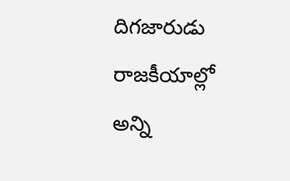దిగజారుడు రాజకీయాల్లో అన్ని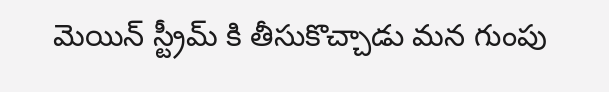మెయిన్ స్ట్రీమ్ కి తీసుకొచ్చాడు మన గుంపు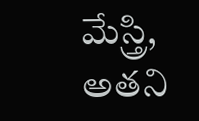మేస్త్రి, అతని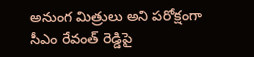అనుంగ మిత్రులు అని పరోక్షంగా సీఎం రేవంత్ రెడ్డిపై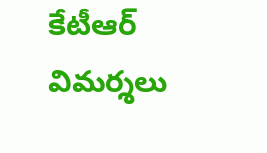కేటీఆర్ విమర్శలు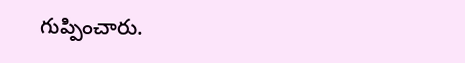గుప్పించారు.